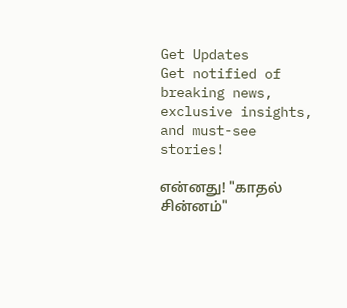Get Updates
Get notified of breaking news, exclusive insights, and must-see stories!

என்னது! "காதல் சின்னம்"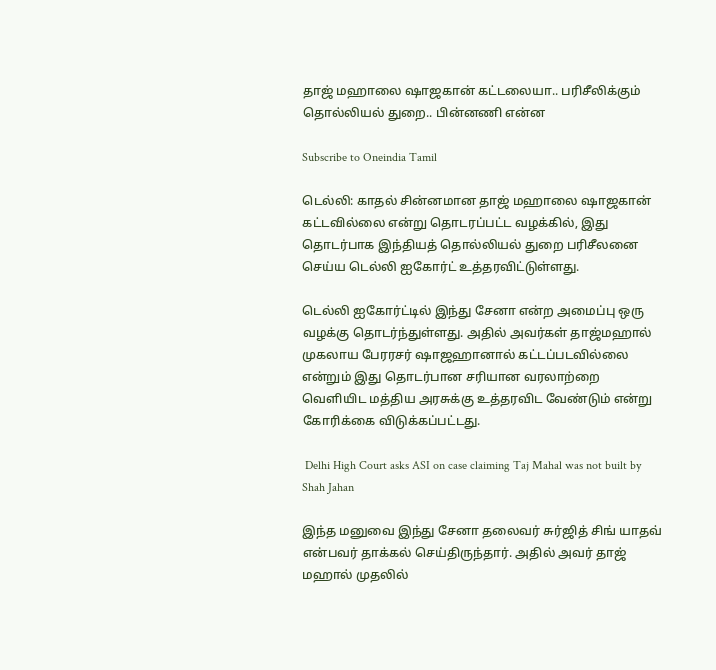தாஜ் மஹாலை ஷாஜகான் கட்டலையா.. பரிசீலிக்கும் தொல்லியல் துறை.. பின்னணி என்ன

Subscribe to Oneindia Tamil

டெல்லி: காதல் சின்னமான தாஜ் மஹாலை ஷாஜகான் கட்டவில்லை என்று தொடரப்பட்ட வழக்கில், இது தொடர்பாக இந்தியத் தொல்லியல் துறை பரிசீலனை செய்ய டெல்லி ஐகோர்ட் உத்தரவிட்டுள்ளது.

டெல்லி ஐகோர்ட்டில் இந்து சேனா என்ற அமைப்பு ஒரு வழக்கு தொடர்ந்துள்ளது. அதில் அவர்கள் தாஜ்மஹால் முகலாய பேரரசர் ஷாஜஹானால் கட்டப்படவில்லை என்றும் இது தொடர்பான சரியான வரலாற்றை வெளியிட மத்திய அரசுக்கு உத்தரவிட வேண்டும் என்று கோரிக்கை விடுக்கப்பட்டது.

 Delhi High Court asks ASI on case claiming Taj Mahal was not built by Shah Jahan

இந்த மனுவை இந்து சேனா தலைவர் சுர்ஜித் சிங் யாதவ் என்பவர் தாக்கல் செய்திருந்தார். அதில் அவர் தாஜ் மஹால் முதலில்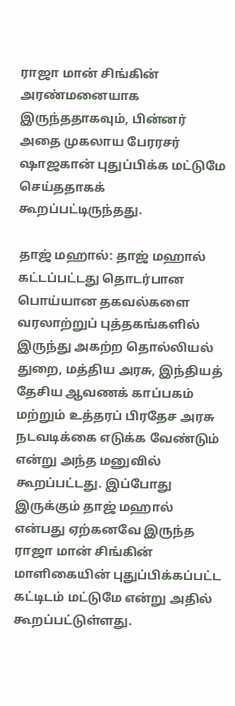ராஜா மான் சிங்கின் அரண்மனையாக இருந்ததாகவும், பின்னர் அதை முகலாய பேரரசர் ஷாஜகான் புதுப்பிக்க மட்டுமே செய்ததாகக் கூறப்பட்டிருந்தது.

தாஜ் மஹால்: தாஜ் மஹால் கட்டப்பட்டது தொடர்பான பொய்யான தகவல்களை வரலாற்றுப் புத்தகங்களில் இருந்து அகற்ற தொல்லியல் துறை, மத்திய அரசு, இந்தியத் தேசிய ஆவணக் காப்பகம் மற்றும் உத்தரப் பிரதேச அரசு நடவடிக்கை எடுக்க வேண்டும் என்று அந்த மனுவில் கூறப்பட்டது. இப்போது இருக்கும் தாஜ் மஹால் என்பது ஏற்கனவே இருந்த ராஜா மான் சிங்கின் மாளிகையின் புதுப்பிக்கப்பட்ட கட்டிடம் மட்டுமே என்று அதில் கூறப்பட்டுள்ளது.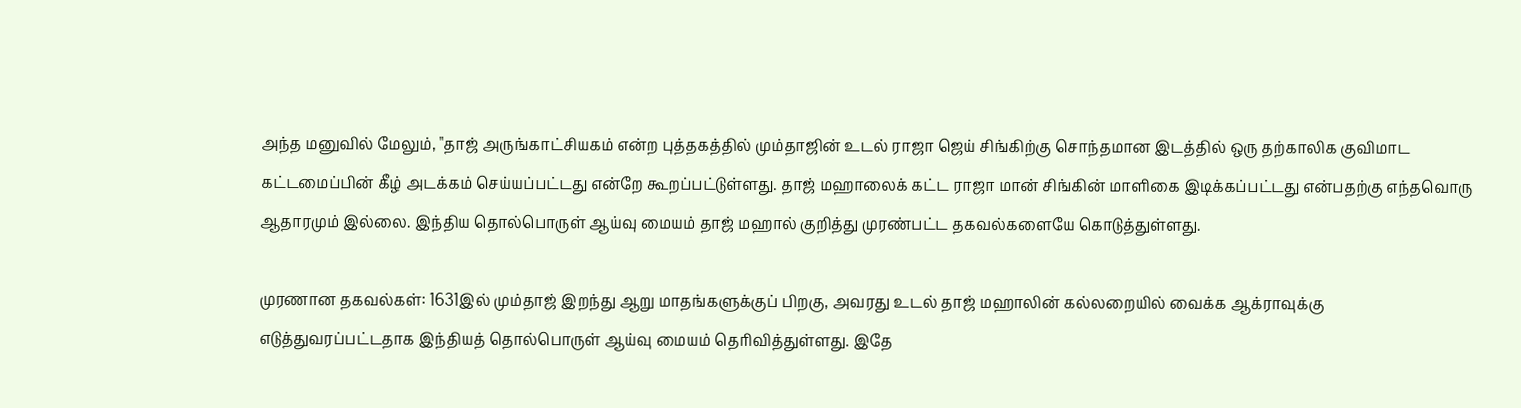அந்த மனுவில் மேலும், "தாஜ் அருங்காட்சியகம் என்ற புத்தகத்தில் மும்தாஜின் உடல் ராஜா ஜெய் சிங்கிற்கு சொந்தமான இடத்தில் ஒரு தற்காலிக குவிமாட கட்டமைப்பின் கீழ் அடக்கம் செய்யப்பட்டது என்றே கூறப்பட்டுள்ளது. தாஜ் மஹாலைக் கட்ட ராஜா மான் சிங்கின் மாளிகை இடிக்கப்பட்டது என்பதற்கு எந்தவொரு ஆதாரமும் இல்லை. இந்திய தொல்பொருள் ஆய்வு மையம் தாஜ் மஹால் குறித்து முரண்பட்ட தகவல்களையே கொடுத்துள்ளது.

முரணான தகவல்கள்: 1631இல் மும்தாஜ் இறந்து ஆறு மாதங்களுக்குப் பிறகு, அவரது உடல் தாஜ் மஹாலின் கல்லறையில் வைக்க ஆக்ராவுக்கு எடுத்துவரப்பட்டதாக இந்தியத் தொல்பொருள் ஆய்வு மையம் தெரிவித்துள்ளது. இதே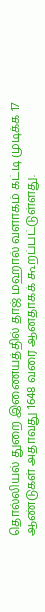தொல்லியல் துறை இணையத்தில் தாஜ் மஹால் வளாகம் கட்டி முடிக்க 17 ஆண்டுகள் அதாவது 1648 வரை ஆனதாகக் கூறப்பட்டுள்ளது.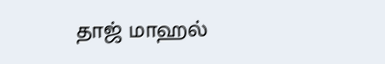தாஜ் மாஹல்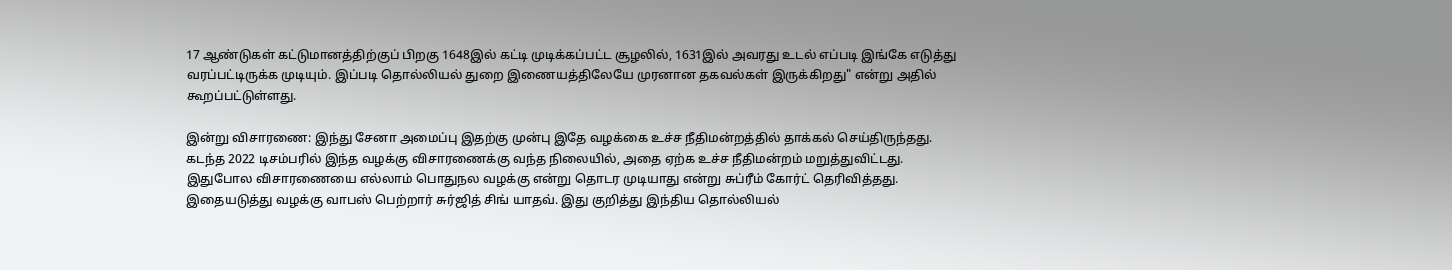17 ஆண்டுகள் கட்டுமானத்திற்குப் பிறகு 1648இல் கட்டி முடிக்கப்பட்ட சூழலில், 1631இல் அவரது உடல் எப்படி இங்கே எடுத்து வரப்பட்டிருக்க முடியும். இப்படி தொல்லியல் துறை இணையத்திலேயே முரனான தகவல்கள் இருக்கிறது" என்று அதில் கூறப்பட்டுள்ளது.

இன்று விசாரணை: இந்து சேனா அமைப்பு இதற்கு முன்பு இதே வழக்கை உச்ச நீதிமன்றத்தில் தாக்கல் செய்திருந்தது. கடந்த 2022 டிசம்பரில் இந்த வழக்கு விசாரணைக்கு வந்த நிலையில், அதை ஏற்க உச்ச நீதிமன்றம் மறுத்துவிட்டது. இதுபோல விசாரணையை எல்லாம் பொதுநல வழக்கு என்று தொடர முடியாது என்று சுப்ரீம் கோர்ட் தெரிவித்தது. இதையடுத்து வழக்கு வாபஸ் பெற்றார் சுர்ஜித் சிங் யாதவ். இது குறித்து இந்திய தொல்லியல்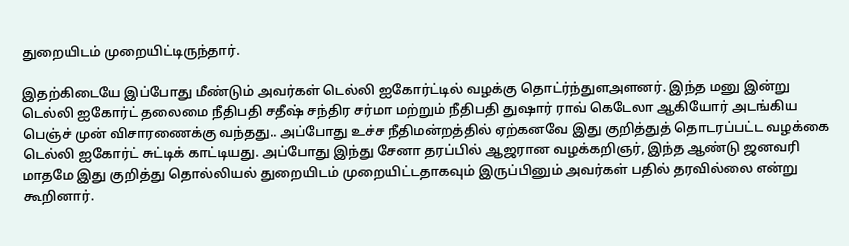துறையிடம் முறையிட்டிருந்தார்.

இதற்கிடையே இப்போது மீண்டும் அவர்கள் டெல்லி ஐகோர்ட்டில் வழக்கு தொட்ர்ந்துளஅளனர். இந்த மனு இன்று டெல்லி ஐகோர்ட் தலைமை நீதிபதி சதீஷ் சந்திர சர்மா மற்றும் நீதிபதி துஷார் ராவ் கெடேலா ஆகியோர் அடங்கிய பெஞ்ச் முன் விசாரணைக்கு வந்தது.. அப்போது உச்ச நீதிமன்றத்தில் ஏற்கனவே இது குறித்துத் தொடரப்பட்ட வழக்கை டெல்லி ஐகோர்ட் சுட்டிக் காட்டியது. அப்போது இந்து சேனா தரப்பில் ஆஜரான வழக்கறிஞர், இந்த ஆண்டு ஜனவரி மாதமே இது குறித்து தொல்லியல் துறையிடம் முறையிட்டதாகவும் இருப்பினும் அவர்கள் பதில் தரவில்லை என்று கூறினார்.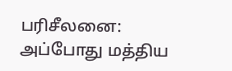பரிசீலனை: அப்போது மத்திய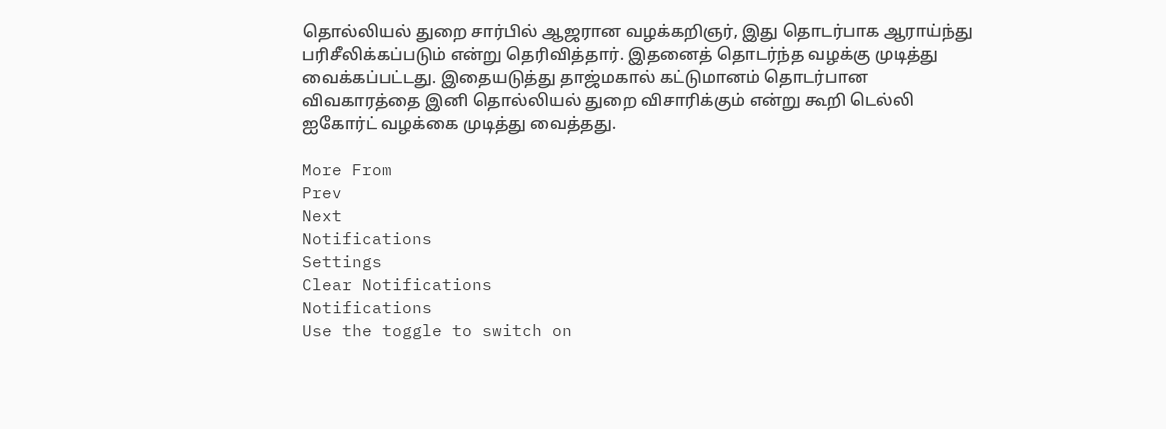தொல்லியல் துறை சார்பில் ஆஜரான வழக்கறிஞர், இது தொடர்பாக ஆராய்ந்து பரிசீலிக்கப்படும் என்று தெரிவித்தார். இதனைத் தொடர்ந்த வழக்கு முடித்து வைக்கப்பட்டது. இதையடுத்து தாஜ்மகால் கட்டுமானம் தொடர்பான விவகாரத்தை இனி தொல்லியல் துறை விசாரிக்கும் என்று கூறி டெல்லி ஐகோர்ட் வழக்கை முடித்து வைத்தது.

More From
Prev
Next
Notifications
Settings
Clear Notifications
Notifications
Use the toggle to switch on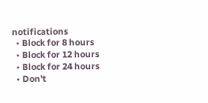notifications
  • Block for 8 hours
  • Block for 12 hours
  • Block for 24 hours
  • Don't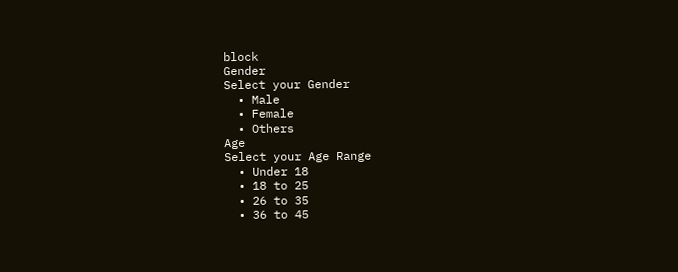block
Gender
Select your Gender
  • Male
  • Female
  • Others
Age
Select your Age Range
  • Under 18
  • 18 to 25
  • 26 to 35
  • 36 to 45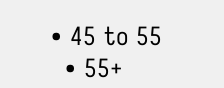• 45 to 55
  • 55+